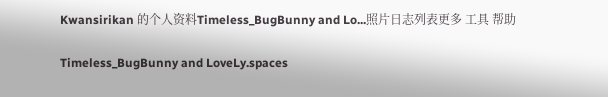Kwansirikan 的个人资料Timeless_BugBunny and Lo...照片日志列表更多 工具 帮助

Timeless_BugBunny and LoveLy.spaces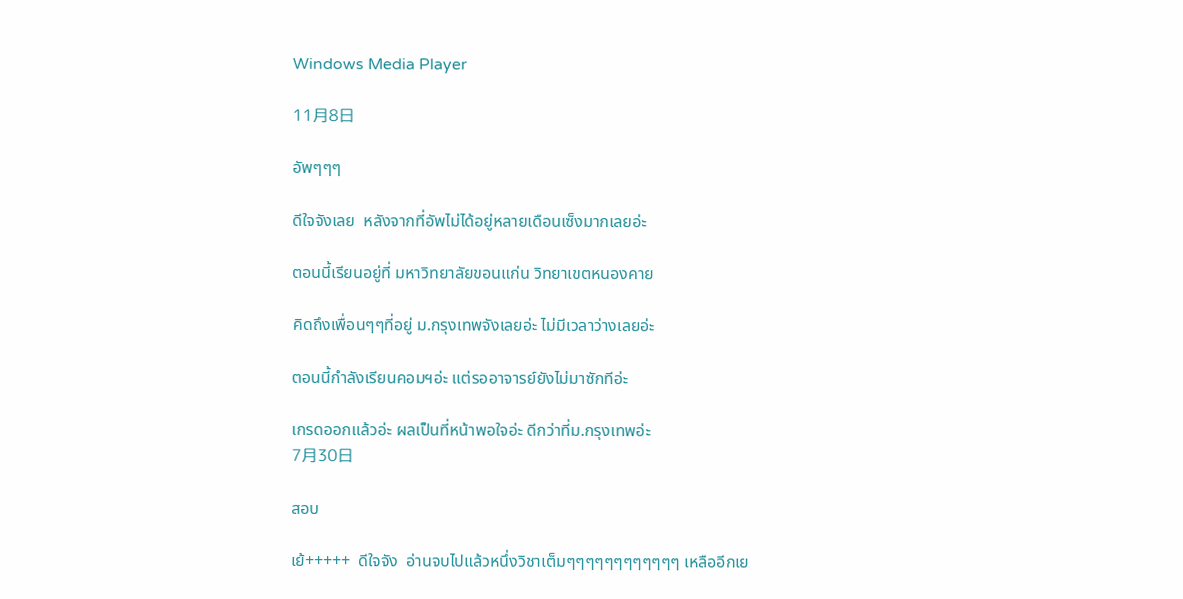Windows Media Player

11月8日

อัพๆๆๆ

ดีใจจังเลย  หลังจากที่อัพไม่ได้อยู่หลายเดือนเซ็งมากเลยอ่ะ

ตอนนี้เรียนอยู่ที่ มหาวิทยาลัยขอนแก่น วิทยาเขตหนองคาย

คิดถึงเพื่อนๆๆที่อยู่ ม.กรุงเทพจังเลยอ่ะ ไม่มีเวลาว่างเลยอ่ะ

ตอนนี้กำลังเรียนคอมฯอ่ะ แต่รออาจารย์ยังไม่มาซักทีอ่ะ

เกรดออกแล้วอ่ะ ผลเป็นที่หน้าพอใจอ่ะ ดีกว่าที่ม.กรุงเทพอ่ะ
7月30日

สอบ

เย้+++++  ดีใจจัง  อ่านจบไปแล้วหนึ่งวิชาเต็มๆๆๆๆๆๆๆๆๆๆๆๆ เหลืออีกเย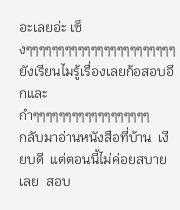อะเลยอ่ะ เซ็งๆๆๆๆๆๆๆๆๆๆๆๆๆๆๆๆๆๆๆๆๆๆๆยังเรียนไมรู้เรื่องเลยก้อสอบอีกและ  กำๆๆๆๆๆๆๆๆๆๆๆๆๆๆๆๆๆๆ
กลับมาอ่านหนังสือที่บ้าน  เงียบดี  แต่ตอนนี้ไม่ค่อยสบายเลย  สอบ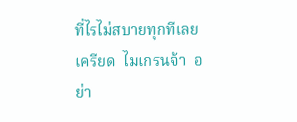ที่ไรไม่สบายทุกทีเลย  เครียด  ไมเกรนจ้า  อย่า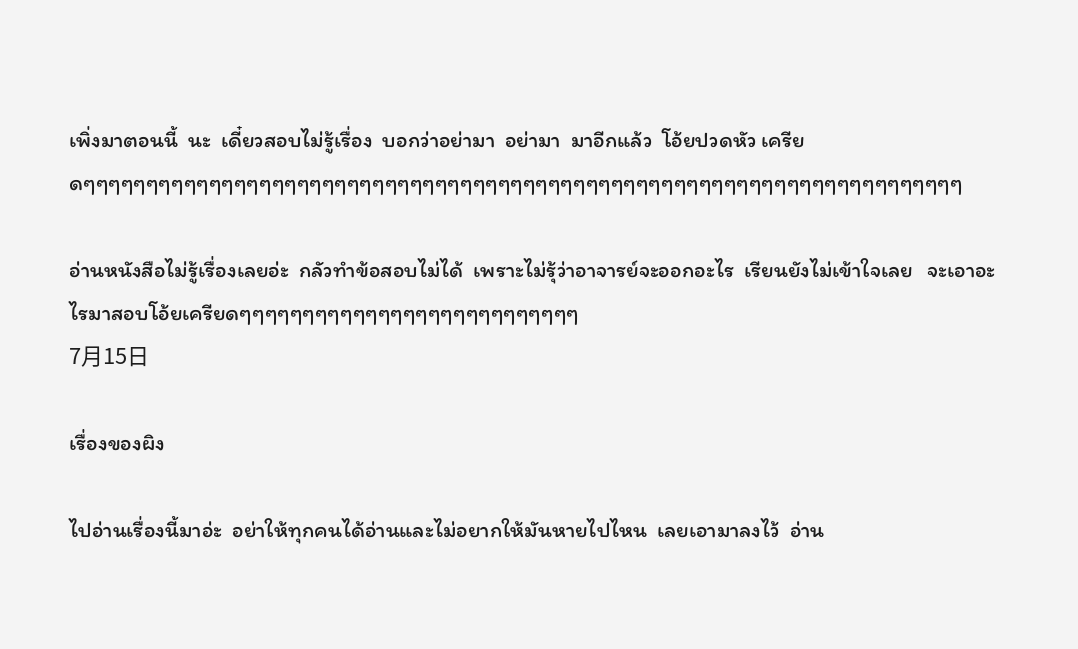เพิ่งมาตอนนี้  นะ  เดี๋ยวสอบไม่รู้เรื่อง  บอกว่าอย่ามา  อย่ามา  มาอีกแล้ว  โอ้ยปวดหัว เครียดๆๆๆๆๆๆๆๆๆๆๆๆๆๆๆๆๆๆๆๆๆๆๆๆๆๆๆๆๆๆๆๆๆๆๆๆๆๆๆๆๆๆๆๆๆๆๆๆๆๆๆๆๆๆๆๆๆๆๆๆๆๆๆๆๆๆๆๆๆๆ

อ่านหนังสือไม่รู้เรื่องเลยอ่ะ  กลัวทำข้อสอบไม่ได้  เพราะไม่รุ้ว่าอาจารย์จะออกอะไร  เรียนยังไม่เข้าใจเลย   จะเอาอะไรมาสอบโอ้ยเครียดๆๆๆๆๆๆๆๆๆๆๆๆๆๆๆๆๆๆๆๆๆๆๆๆๆๆๆ
7月15日

เรื่องของผิง

ไปอ่านเรื่องนี้มาอ่ะ  อย่าให้ทุกคนได้อ่านและไม่อยากให้มันหายไปไหน  เลยเอามาลงไว้  อ่าน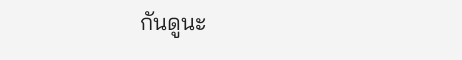กันดูนะ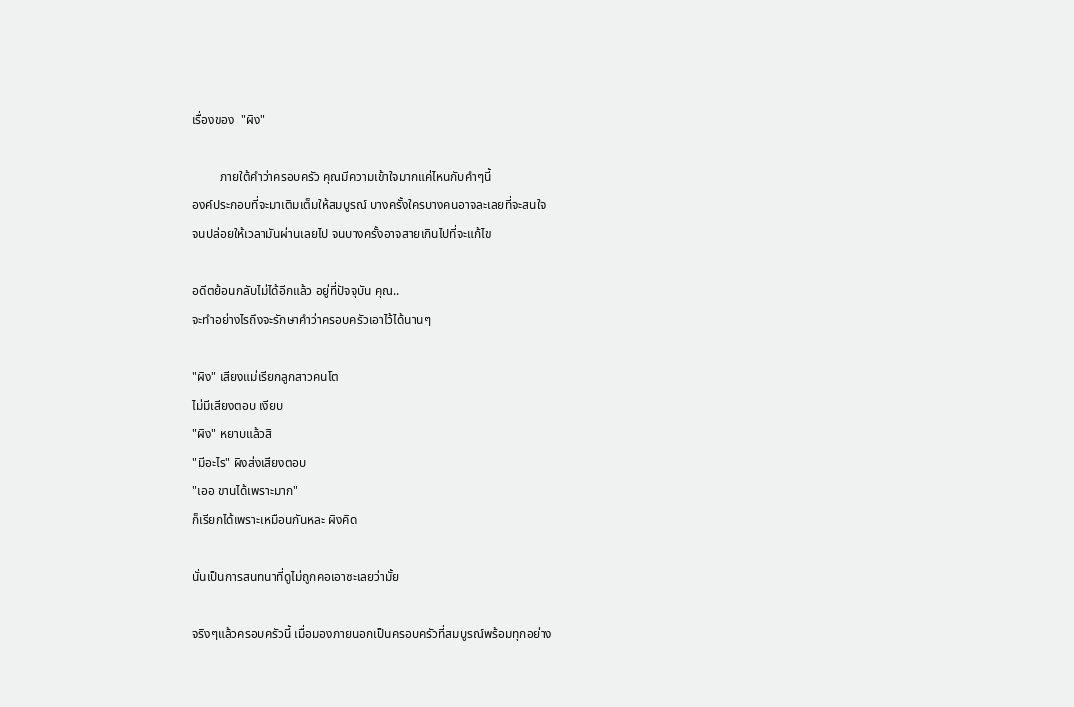เรื่องของ  "ผิง"

         ภายใต้คำว่าครอบครัว คุณมีความเข้าใจมากแค่ไหนกับคำๆนี้
องค์ประกอบที่จะมาเติมเต็มให้สมบูรณ์ บางครั้งใครบางคนอาจละเลยที่จะสนใจ
จนปล่อยให้เวลามันผ่านเลยไป จนบางครั้งอาจสายเกินไปที่จะแก้ไข

อดีตย้อนกลับไม่ได้อีกแล้ว อยู่ที่ปัจจุบัน คุณ..
จะทำอย่างไรถึงจะรักษาคำว่าครอบครัวเอาไว้ได้นานๆ

"ผิง" เสียงแม่เรียกลูกสาวคนโต
ไม่มีเสียงตอบ เงียบ
"ผิง" หยาบแล้วสิ
"มีอะไร" ผิงส่งเสียงตอบ
"เออ ขานได้เพราะมาก"
ก็เรียกได้เพราะเหมือนกันหละ ผิงคิด

นั่นเป็นการสนทนาที่ดูไม่ถูกคอเอาซะเลยว่ามั้ย

จริงๆแล้วครอบครัวนี้ เมื่อมองภายนอกเป็นครอบครัวที่สมบูรณ์พร้อมทุกอย่าง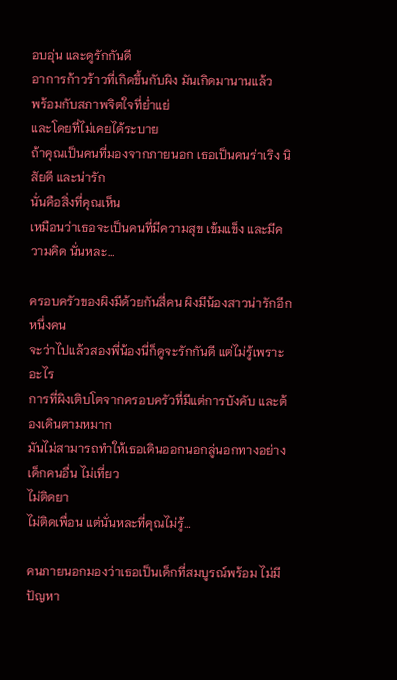อบอุ่น และดูรักกันดี
อาการก้าวร้าวที่เกิดขึ้นกับผิง มันเกิดมานานแล้ว
พร้อมกับสภาพจิตใจที่ย่ำแย่
และโดยที่ไม่เคยได้ระบาย
ถ้าคุณเป็นคนที่มองจากภายนอก เธอเป็นคนร่าเริง นิสัยดี และน่ารัก
นั่นคือสิ่งที่คุณเห็น
เหมือนว่าเธอจะเป็นคนที่มีความสุข เข้มแข็ง และมีความคิด นั่นหละ…

ครอบครัวของผิงมีด้วยกันสี่คน ผิงมีน้องสาวน่ารักอีกหนึ่งคน
จะว่าไปแล้วสองพี่น้องนี่ก็ดูจะรักกันดี แต่ไม่รู้เพราะอะไร
การที่ผิงเติบโตจากครอบครัวที่มีแต่การบังคับ และต้องเดินตามหมาก
มันไม่สามารถทำให้เธอเดินออกนอกลู่นอกทางอย่างเด็กคนอื่น ไม่เที่ยว
ไม่ติดยา
ไม่ติดเพื่อน แต่นั่นหละที่คุณไม่รู้…

คนภายนอกมองว่าเธอเป็นเด็กที่สมบูรณ์พร้อม ไม่มีปัญหา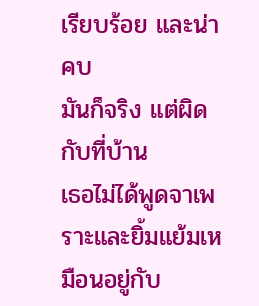เรียบร้อย และน่าคบ
มันก็จริง แต่ผิดกับที่บ้าน
เธอไม่ได้พูดจาเพราะและยิ้มแย้มเหมือนอยู่กับ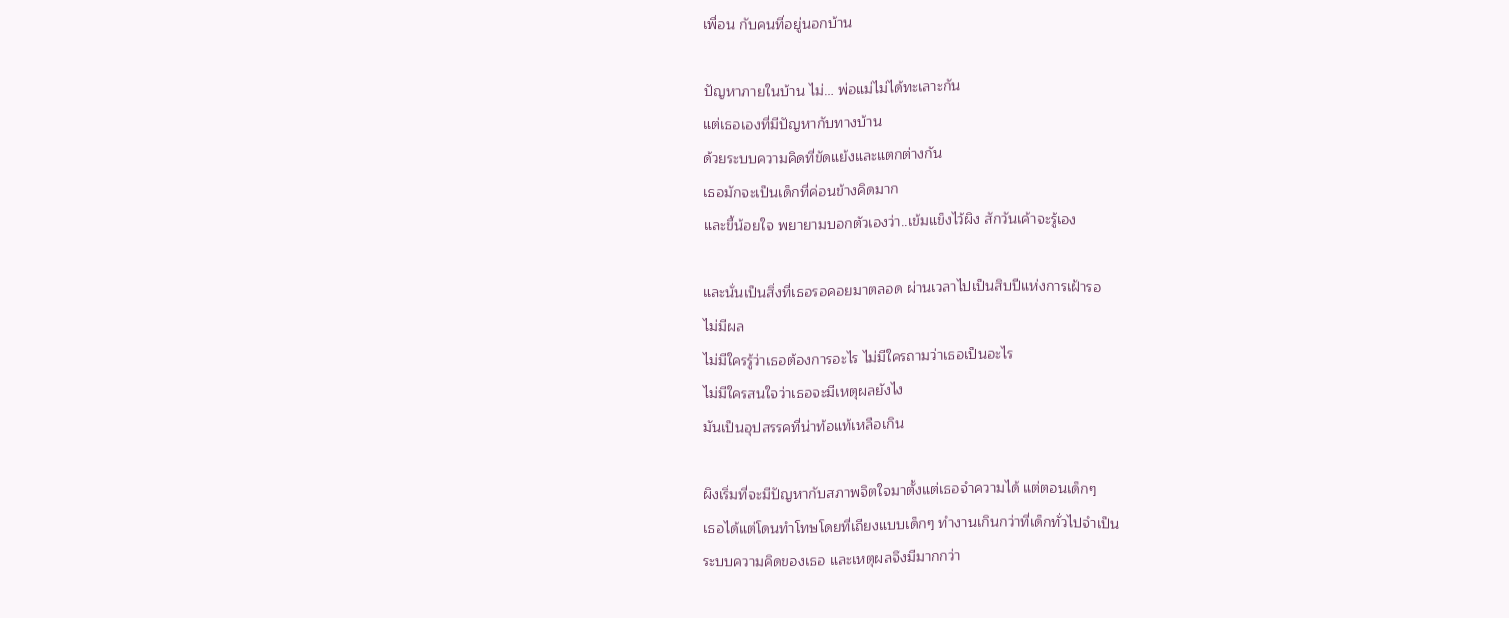เพื่อน กับคนที่อยู่นอกบ้าน

ปัญหาภายในบ้าน ไม่… พ่อแม่ไม่ได้ทะเลาะกัน
แต่เธอเองที่มีปัญหากับทางบ้าน
ด้วยระบบความคิดที่ขัดแย้งและแตกต่างกัน
เธอมักจะเป็นเด็กที่ค่อนข้างคิดมาก
และขี้น้อยใจ พยายามบอกตัวเองว่า..เข้มแข็งไว้ผิง สักวันเค้าจะรู้เอง

และนั่นเป็นสิ่งที่เธอรอคอยมาตลอด ผ่านเวลาไปเป็นสิบปีแห่งการเฝ้ารอ
ไม่มีผล
ไม่มีใครรู้ว่าเธอต้องการอะไร ไม่มีใครถามว่าเธอเป็นอะไร
ไม่มีใครสนใจว่าเธอจะมีเหตุผลยังไง
มันเป็นอุปสรรคที่น่าท้อแท้เหลือเกิน

ผิงเริ่มที่จะมีปัญหากับสภาพจิตใจมาตั้งแต่เธอจำความได้ แต่ตอนเด็กๆ
เธอได้แต่โดนทำโทษโดยที่เถียงแบบเด็กๆ ทำงานเกินกว่าที่เด็กทั่วไปจำเป็น
ระบบความคิดของเธอ และเหตุผลจึงมีมากกว่า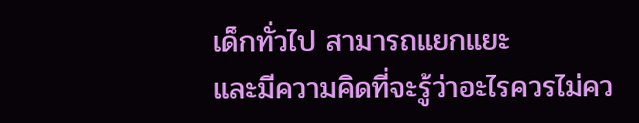เด็กทั่วไป สามารถแยกแยะ
และมีความคิดที่จะรู้ว่าอะไรควรไม่คว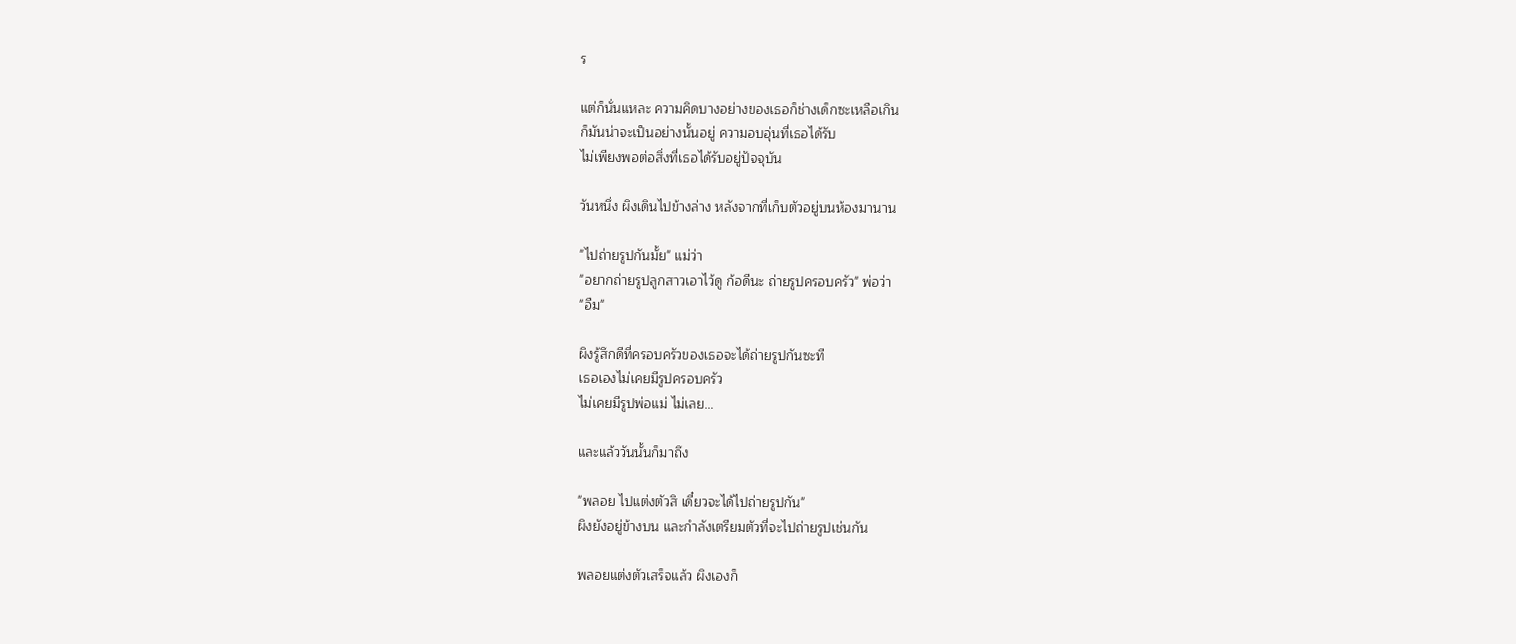ร

แต่ก็นั่นแหละ ความคิดบางอย่างของเธอก็ช่างเด็กซะเหลือเกิน
ก็มันน่าจะเป็นอย่างนั้นอยู่ ความอบอุ่นที่เธอได้รับ
ไม่เพียงพอต่อสิ่งที่เธอได้รับอยู่ปัจจุบัน

วันหนึ่ง ผิงเดินไปข้างล่าง หลังจากที่เก็บตัวอยู่บนห้องมานาน

"ไปถ่ายรูปกันมั้ย" แม่ว่า
"อยากถ่ายรูปลูกสาวเอาไว้ดู ก้อดีนะ ถ่ายรูปครอบครัว" พ่อว่า
"อืม"

ผิงรู้สึกดีที่ครอบครัวของเธอจะได้ถ่ายรูปกันซะที
เธอเองไม่เคยมีรูปครอบครัว
ไม่เคยมีรูปพ่อแม่ ไม่เลย…

และแล้ววันนั้นก็มาถึง

"พลอย ไปแต่งตัวสิ เดี๋ยวจะได้ไปถ่ายรูปกัน"
ผิงยังอยู่ข้างบน และกำลังเตรียมตัวที่จะไปถ่ายรูปเช่นกัน

พลอยแต่งตัวเสร็จแล้ว ผิงเองก็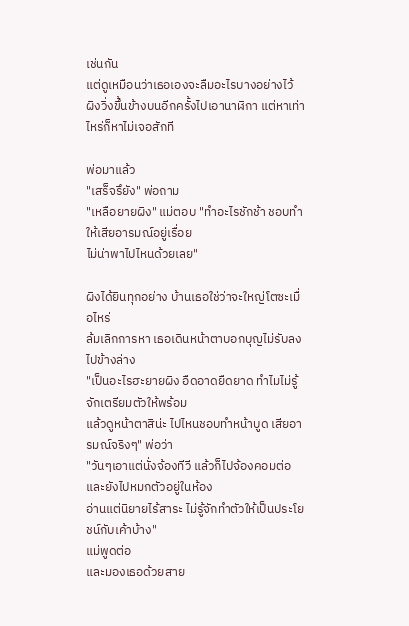เช่นกัน
แต่ดูเหมือนว่าเธอเองจะลืมอะไรบางอย่างไว้
ผิงวิ่งขึ้นข้างบนอีกครั้งไปเอานาฬิกา แต่หาเท่าไหร่ก็หาไม่เจอสักที

พ่อมาแล้ว
"เสร็จรึยัง" พ่อถาม
"เหลือยายผิง" แม่ตอบ "ทำอะไรชักช้า ชอบทำให้เสียอารมณ์อยู่เรื่อย
ไม่น่าพาไปไหนด้วยเลย"

ผิงได้ยินทุกอย่าง บ้านเธอใช่ว่าจะใหญ่โตซะเมื่อไหร่
ล้มเลิกการหา เธอเดินหน้าตาบอกบุญไม่รับลงไปข้างล่าง
"เป็นอะไรฮะยายผิง อืดอาดยืดยาด ทำไมไม่รู้จักเตรียมตัวให้พร้อม
แล้วดูหน้าตาสิน่ะ ไปไหนชอบทำหน้าบูด เสียอารมณ์จริงๆ" พ่อว่า
"วันๆเอาแต่นั่งจ้องทีวี แล้วก็ไปจ้องคอมต่อ และยังไปหมกตัวอยู่ในห้อง
อ่านแต่นิยายไร้สาระ ไม่รู้จักทำตัวให้เป็นประโยชน์กับเค้าบ้าง"
แม่พูดต่อ
และมองเธอด้วยสาย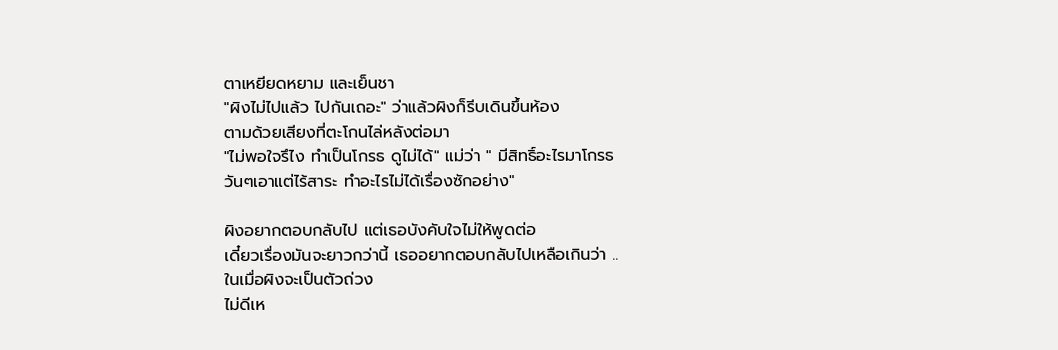ตาเหยียดหยาม และเย็นชา
"ผิงไม่ไปแล้ว ไปกันเถอะ" ว่าแล้วผิงก็รีบเดินขึ้นห้อง
ตามด้วยเสียงที่ตะโกนไล่หลังต่อมา
"ไม่พอใจรึไง ทำเป็นโกรธ ดูไม่ได้" แม่ว่า " มีสิทธิ์อะไรมาโกรธ
วันๆเอาแต่ไร้สาระ ทำอะไรไม่ได้เรื่องซักอย่าง"

ผิงอยากตอบกลับไป แต่เธอบังคับใจไม่ให้พูดต่อ
เดี๋ยวเรื่องมันจะยาวกว่านี้ เธออยากตอบกลับไปเหลือเกินว่า ..
ในเมื่อผิงจะเป็นตัวถ่วง
ไม่ดีเห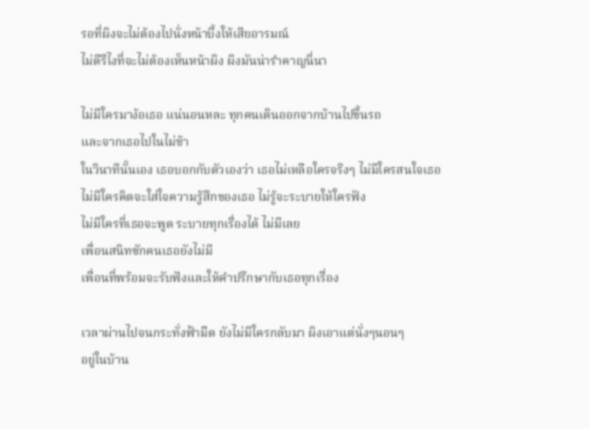รอที่ผิงจะไม่ต้องไปนั่งหน้าบึ้งให้เสียอารมณ์
ไม่ดีรึไงที่จะไม่ต้องเห็นหน้าผิง ผิงมันน่ารำคาญนี่นา

ไม่มีใครมาง้อเธอ แน่นอนหละ ทุกคนเดินออกจากบ้านไปขึ้นรถ
และจากเธอไปในไม่ช้า
ในวินาทีนั้นเอง เธอบอกกับตัวเองว่า เธอไม่เหลือใครจริงๆ ไม่มีใครสนใจเธอ
ไม่มีใครคิดจะใส่ใจความรู้สึกของเธอ ไม่รู้จะระบายให้ใครฟัง
ไม่มีใครที่เธอจะพูด ระบายทุกเรื่องได้ ไม่มีเลย
เพื่อนสนิทซักคนเธอยังไม่มี
เพื่อนที่พร้อมจะรับฟังและให้คำปรึกษากับเธอทุกเรื่อง

เวลาผ่านไปจนกระทั่งฟ้ามืด ยังไม่มีใครกลับมา ผิงเอาแต่นั่งๆนอนๆ
อยู่ในบ้าน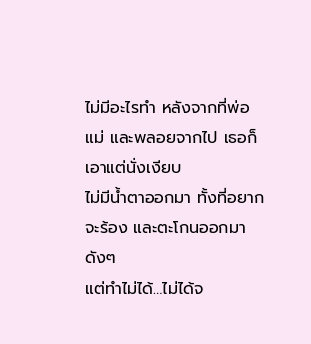ไม่มีอะไรทำ หลังจากที่พ่อ แม่ และพลอยจากไป เธอก็เอาแต่นั่งเงียบ
ไม่มีน้ำตาออกมา ทั้งที่อยากจะร้อง และตะโกนออกมาดังๆ
แต่ทำไม่ได้…ไม่ได้จ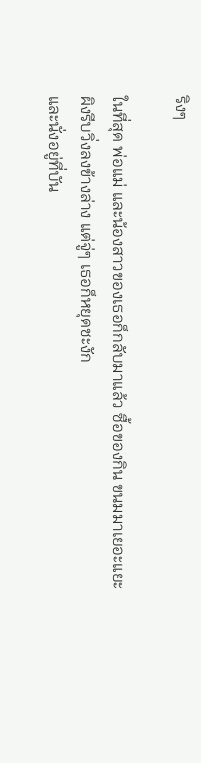ริงๆ

ในที่สุด พ่อแม่ และน้องสาวของเธอก็กลับมาแล้ว ซื้อของกิน ขนมมาเยอะแยะ
ผิงรีบวิ่งลงข้างล่าง แต่จู่ๆ เธอก็หยุดชะงัก
และนั่งอยู่ที่บัน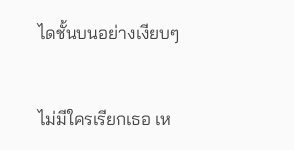ไดชั้นบนอย่างเงียบๆ


ไม่มีใครเรียกเธอ เห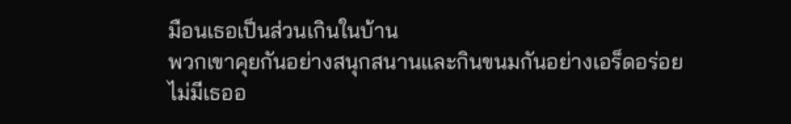มือนเธอเป็นส่วนเกินในบ้าน
พวกเขาคุยกันอย่างสนุกสนานและกินขนมกันอย่างเอร็ดอร่อย
ไม่มีเธออ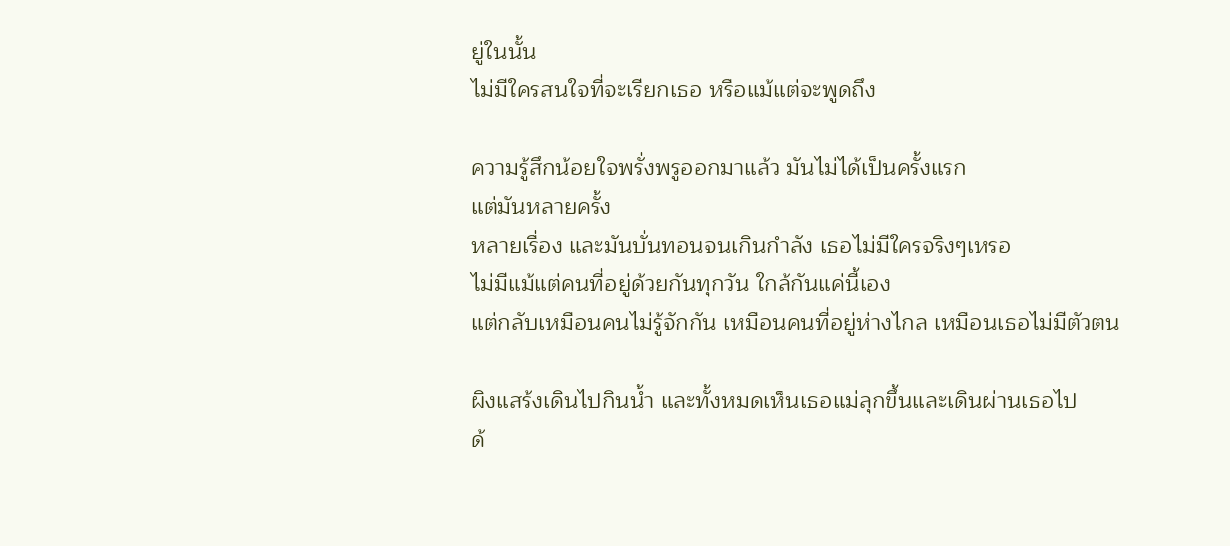ยู่ในนั้น
ไม่มีใครสนใจที่จะเรียกเธอ หรือแม้แต่จะพูดถึง

ความรู้สึกน้อยใจพรั่งพรูออกมาแล้ว มันไม่ได้เป็นครั้งแรก
แต่มันหลายครั้ง
หลายเรื่อง และมันบั่นทอนจนเกินกำลัง เธอไม่มีใครจริงๆเหรอ
ไม่มีแม้แต่คนที่อยู่ด้วยกันทุกวัน ใกล้กันแค่นี้เอง
แต่กลับเหมือนคนไม่รู้จักกัน เหมือนคนที่อยู่ห่างไกล เหมือนเธอไม่มีตัวตน

ผิงแสร้งเดินไปกินน้ำ และทั้งหมดเห็นเธอแม่ลุกขึ้นและเดินผ่านเธอไป
ด้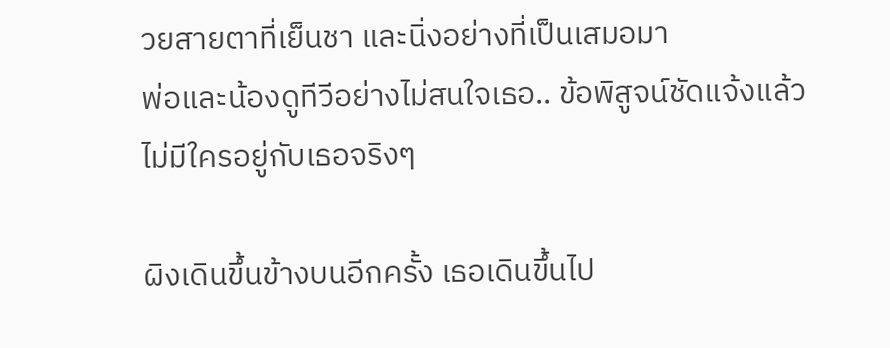วยสายตาที่เย็นชา และนิ่งอย่างที่เป็นเสมอมา
พ่อและน้องดูทีวีอย่างไม่สนใจเธอ.. ข้อพิสูจน์ชัดแจ้งแล้ว
ไม่มีใครอยู่กับเธอจริงๆ

ผิงเดินขึ้นข้างบนอีกครั้ง เธอเดินขึ้นไป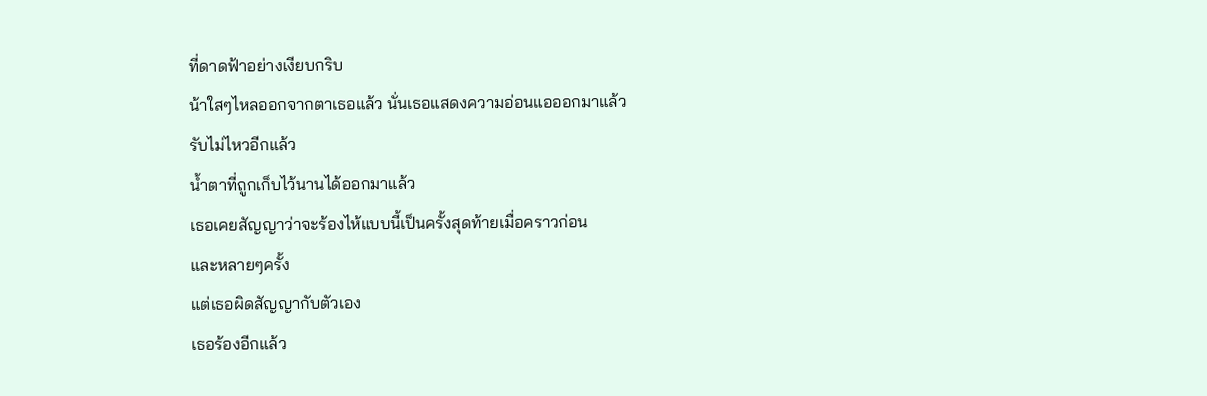ที่ดาดฟ้าอย่างเงียบกริบ
น้าใสๆไหลออกจากตาเธอแล้ว นั่นเธอแสดงความอ่อนแอออกมาแล้ว
รับไม่ไหวอีกแล้ว
น้ำตาที่ถูกเก็บไว้นานได้ออกมาแล้ว
เธอเคยสัญญาว่าจะร้องไห้แบบนี้เป็นครั้งสุดท้ายเมื่อคราวก่อน
และหลายๆครั้ง
แต่เธอผิดสัญญากับตัวเอง
เธอร้องอีกแล้ว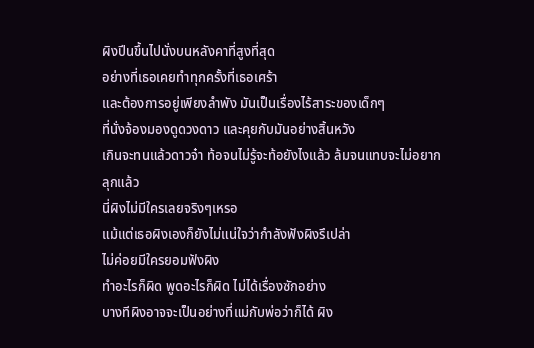ผิงปีนขึ้นไปนั่งบนหลังคาที่สูงที่สุด
อย่างที่เธอเคยทำทุกครั้งที่เธอเศร้า
และต้องการอยู่เพียงลำพัง มันเป็นเรื่องไร้สาระของเด็กๆ
ที่นั่งจ้องมองดูดวงดาว และคุยกับมันอย่างสิ้นหวัง
เกินจะทนแล้วดาวจ๋า ท้อจนไม่รู้จะท้อยังไงแล้ว ล้มจนแทบจะไม่อยากลุกแล้ว
นี่ผิงไม่มีใครเลยจริงๆเหรอ
แม้แต่เธอผิงเองก็ยังไม่แน่ใจว่ากำลังฟังผิงรึเปล่า
ไม่ค่อยมีใครยอมฟังผิง
ทำอะไรก็ผิด พูดอะไรก็ผิด ไม่ได้เรื่องซักอย่าง
บางทีผิงอาจจะเป็นอย่างที่แม่กับพ่อว่าก็ได้ ผิง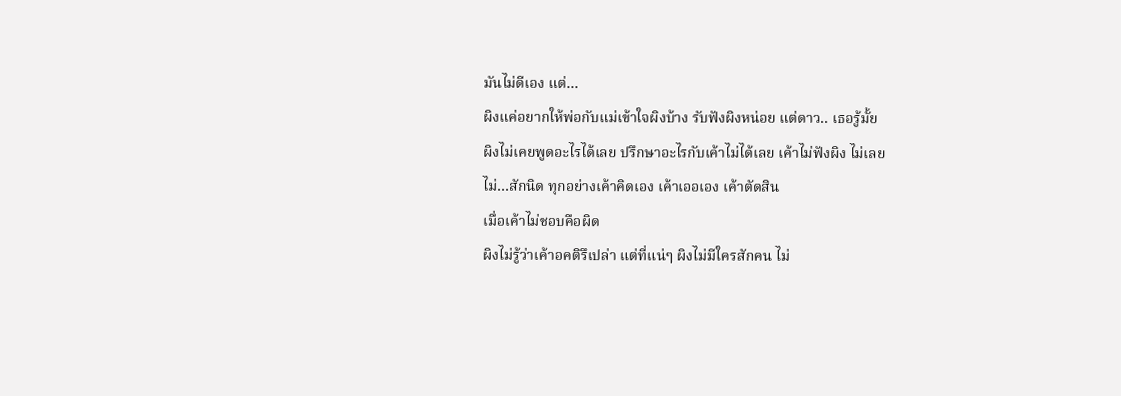มันไม่ดีเอง แต่…
ผิงแค่อยากให้พ่อกับแม่เข้าใจผิงบ้าง รับฟังผิงหน่อย แต่ดาว.. เธอรู้มั้ย
ผิงไม่เคยพูดอะไรได้เลย ปรึกษาอะไรกับเค้าไม่ได้เลย เค้าไม่ฟังผิง ไม่เลย
ไม่…สักนิด ทุกอย่างเค้าคิดเอง เค้าเออเอง เค้าตัดสิน
เมื่อเค้าไม่ชอบคือผิด
ผิงไม่รู้ว่าเค้าอคติรึเปล่า แต่ที่แน่ๆ ผิงไม่มีใครสักคน ไม่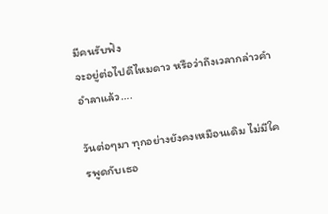มีคนรับฟัง
จะอยู่ต่อไปดีไหมดาว หรือว่าถึงเวลากล่าวคำอำลาแล้ว….

วันต่อๆมา ทุกอย่างยังคงเหมือนเดิม ไม่มีใครพูดกับเธอ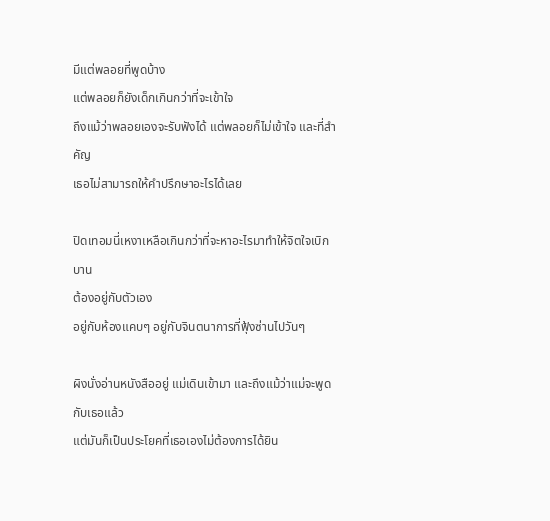มีแต่พลอยที่พูดบ้าง
แต่พลอยก็ยังเด็กเกินกว่าที่จะเข้าใจ
ถึงแม้ว่าพลอยเองจะรับฟังได้ แต่พลอยก็ไม่เข้าใจ และที่สำคัญ
เธอไม่สามารถให้คำปรึกษาอะไรได้เลย

ปิดเทอมนี่เหงาเหลือเกินกว่าที่จะหาอะไรมาทำให้จิตใจเบิกบาน
ต้องอยู่กับตัวเอง
อยู่กับห้องแคบๆ อยู่กับจินตนาการที่ฟุ้งซ่านไปวันๆ

ผิงนั่งอ่านหนังสืออยู่ แม่เดินเข้ามา และถึงแม้ว่าแม่จะพูดกับเธอแล้ว
แต่มันก็เป็นประโยคที่เธอเองไม่ต้องการได้ยิน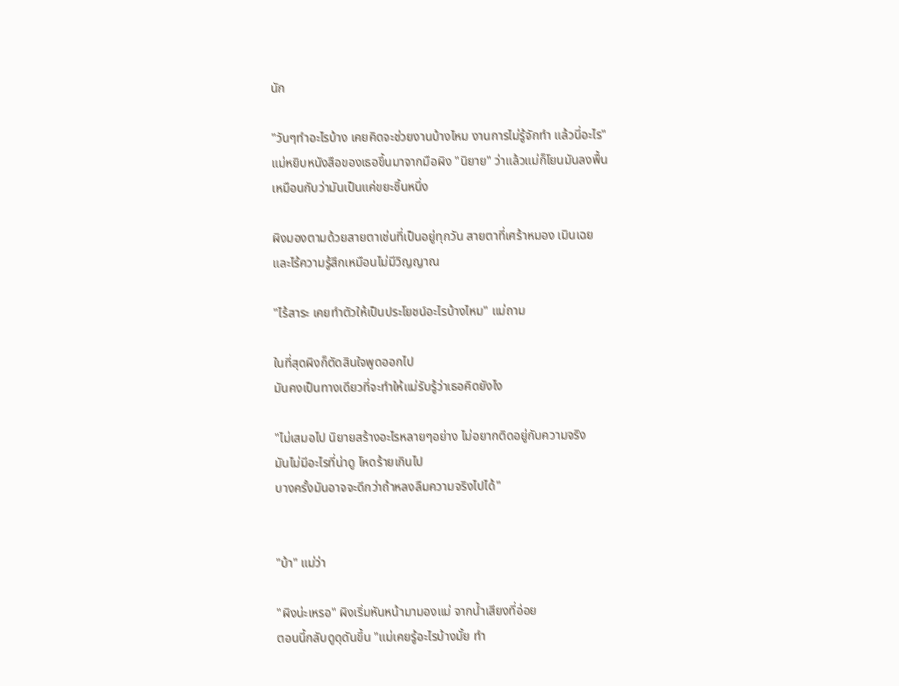นัก

"วันๆทำอะไรบ้าง เคยคิดจะช่วยงานบ้างไหม งานการไม่รู้จักทำ แล้วนี่อะไร"
แม่หยิบหนังสือของเธอขึ้นมาจากมือผิง "นิยาย" ว่าแล้วแม่ก็โยนมันลงพื้น
เหมือนกับว่ามันเป็นแค่ขยะชิ้นหนึ่ง

ผิงมองตามด้วยสายตาเช่นที่เป็นอยู่ทุกวัน สายตาที่เศร้าหมอง เมินเฉย
และไร้ความรู้สึกเหมือนไม่มีวิญญาณ

"ไร้สาระ เคยทำตัวให้เป็นประโยชน์อะไรบ้างไหม" แม่ถาม

ในที่สุดผิงก็ตัดสินใจพูดออกไป
มันคงเป็นทางเดียวที่จะทำให้แม่รับรู้ว่าเธอคิดยังไง

"ไม่เสมอไป นิยายสร้างอะไรหลายๆอย่าง ไม่อยากติดอยู่กับความจริง
มันไม่มีอะไรที่น่าดู โหดร้ายเกินไป
บางครั้งมันอาจจะดีกว่าถ้าหลงลืมความจริงไปได้"


"บ้า" แม่ว่า

"ผิงน่ะเหรอ" ผิงเริ่มหันหน้ามามองแม่ จากน้ำเสียงที่อ่อย
ตอนนี้กลับดูดุดันขึ้น "แม่เคยรู้อะไรบ้างมั้ย ทำ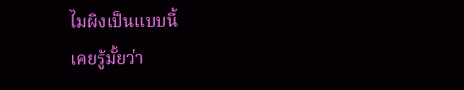ไมผิงเป็นแบบนี้
เคยรู้มั้ยว่า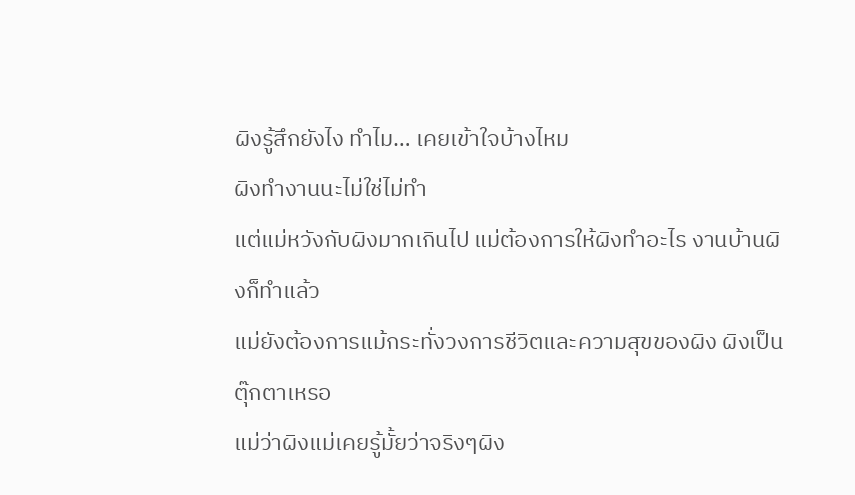ผิงรู้สึกยังไง ทำไม… เคยเข้าใจบ้างไหม
ผิงทำงานนะไม่ใช่ไม่ทำ
แต่แม่หวังกับผิงมากเกินไป แม่ต้องการให้ผิงทำอะไร งานบ้านผิงก็ทำแล้ว
แม่ยังต้องการแม้กระทั่งวงการชีวิตและความสุขของผิง ผิงเป็นตุ๊กตาเหรอ
แม่ว่าผิงแม่เคยรู้มั้ยว่าจริงๆผิง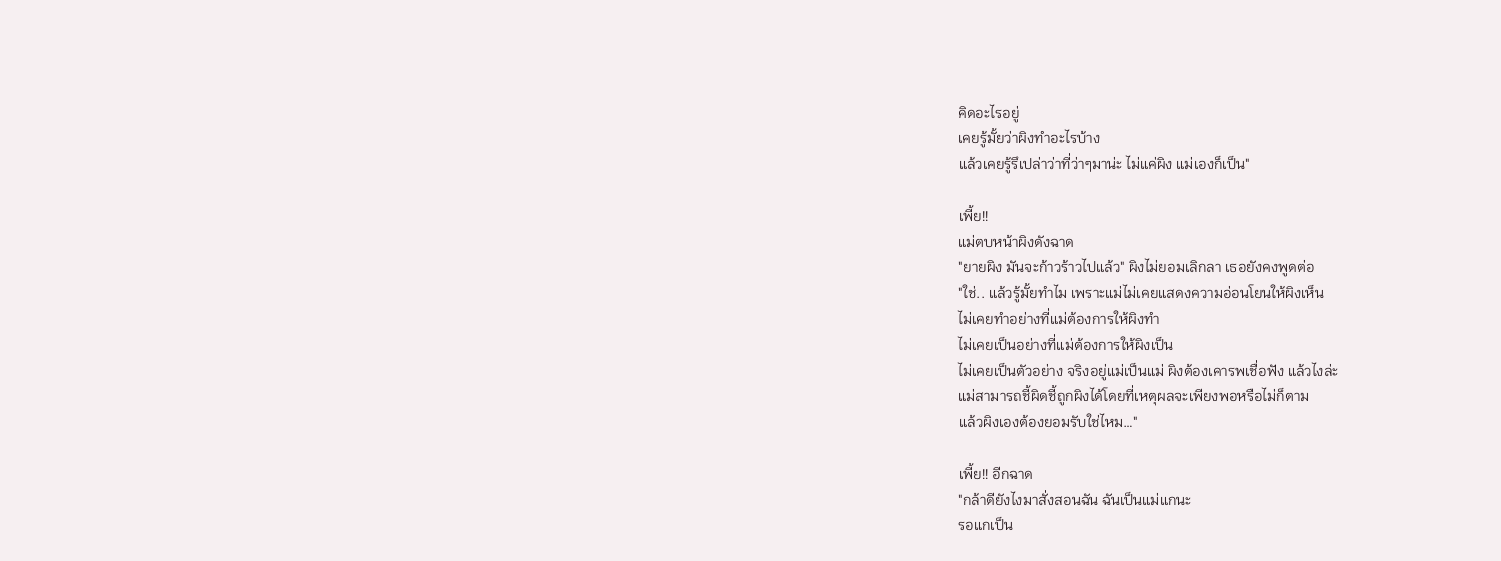คิดอะไรอยู่
เคยรู้มั้ยว่าผิงทำอะไรบ้าง
แล้วเคยรู้รึเปล่าว่าที่ว่าๆมาน่ะ ไม่แค่ผิง แม่เองก็เป็น"

เพี้ย!!
แม่ตบหน้าผิงดังฉาด
"ยายผิง มันจะก้าวร้าวไปแล้ว" ผิงไม่ยอมเลิกลา เธอยังคงพูดต่อ
"ใช่.. แล้วรู้มั้ยทำไม เพราะแม่ไม่เคยแสดงความอ่อนโยนให้ผิงเห็น
ไม่เคยทำอย่างที่แม่ต้องการให้ผิงทำ
ไม่เคยเป็นอย่างที่แม่ต้องการให้ผิงเป็น
ไม่เคยเป็นตัวอย่าง จริงอยู่แม่เป็นแม่ ผิงต้องเคารพเชื่อฟัง แล้วไงล่ะ
แม่สามารถชี้ผิดชี้ถูกผิงได้โดยที่เหตุผลจะเพียงพอหรือไม่ก็ตาม
แล้วผิงเองต้องยอมรับใช่ไหม…"

เพี้ย!! อีกฉาด
"กล้าดียังไงมาสั่งสอนฉัน ฉันเป็นแม่แกนะ
รอแกเป็น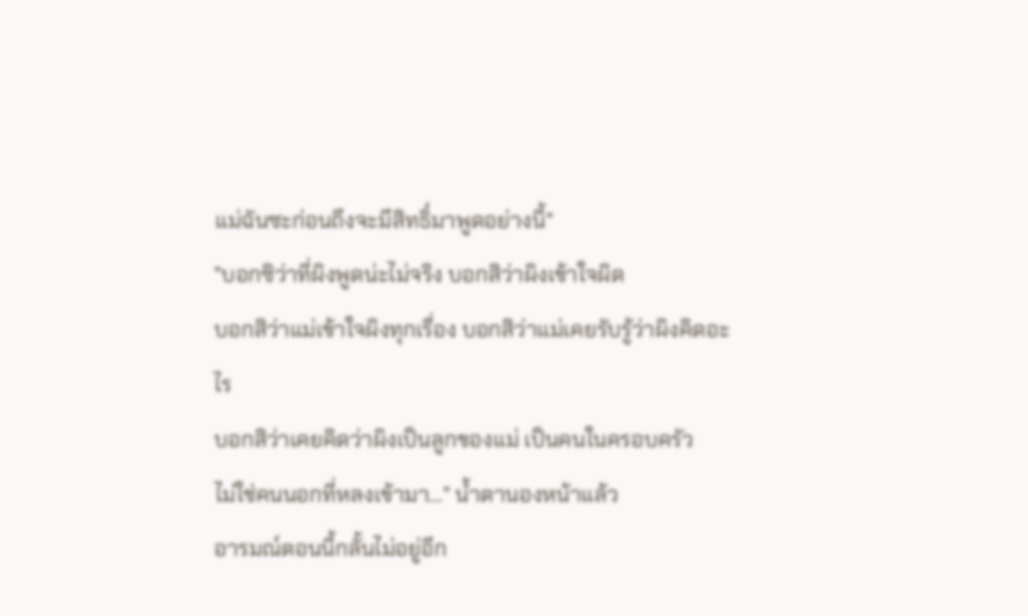แม่ฉันซะก่อนถึงจะมีสิทธิ์มาพูดอย่างนี้"
"บอกซิว่าที่ผิงพูดน่ะไม่จริง บอกสิว่าผิงเข้าใจผิด
บอกสิว่าแม่เข้าใจผิงทุกเรื่อง บอกสิว่าแม่เคยรับรู้ว่าผิงคิดอะไร
บอกสิว่าเคยคิดว่าผิงเป็นลูกของแม่ เป็นคนในครอบครัว
ไม่ใช่คนนอกที่หลงเข้ามา…" น้ำตานองหน้าแล้ว
อารมณ์ตอนนี้กลั้นไม่อยู่อีก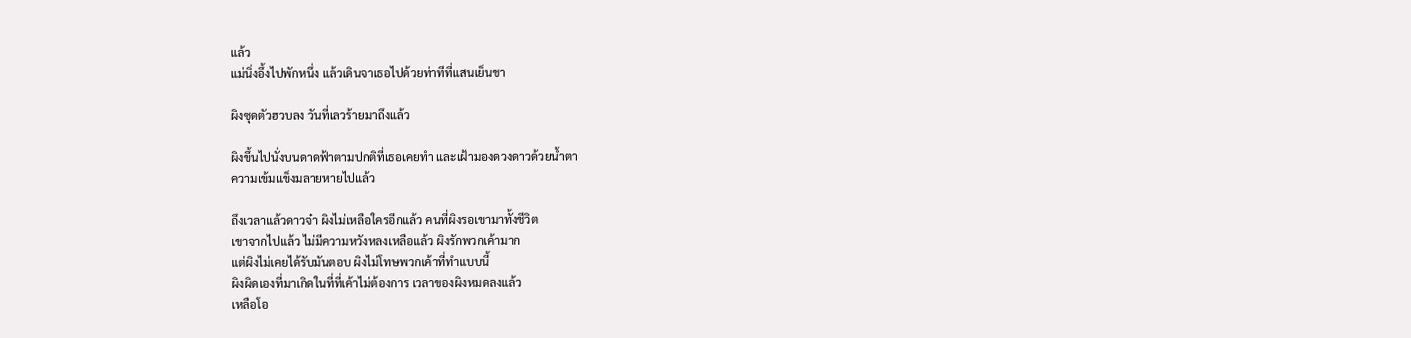แล้ว
แม่นิ่งอึ้งไปพักหนึ่ง แล้วเดินจาเธอไปด้วยท่าทีที่แสนเย็นชา

ผิงซุดตัวฮวบลง วันที่เลวร้ายมาถึงแล้ว

ผิงขึ้นไปนั่งบนดาดฟ้าตามปกติที่เธอเคยทำ และเฝ้ามองดวงดาวด้วยน้ำตา
ความเข้มแข็งมลายหายไปแล้ว

ถึงเวลาแล้วดาวจ๋า ผิงไม่เหลือใครอีกแล้ว คนที่ผิงรอเขามาทั้งชีวิต
เขาจากไปแล้ว ไม่มีความหวังหลงเหลือแล้ว ผิงรักพวกเค้ามาก
แต่ผิงไม่เคยได้รับมันตอบ ผิงไม่โทษพวกเค้าที่ทำแบบนี้
ผิงผิดเองที่มาเกิดในที่ที่เค้าไม่ต้องการ เวลาของผิงหมดลงแล้ว
เหลือโอ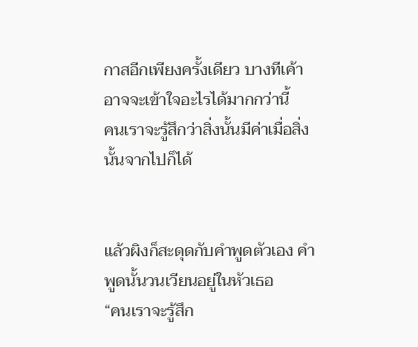กาสอีกเพียงครั้งเดียว บางทีเค้าอาจจะเข้าใจอะไรได้มากกว่านี้
คนเราจะรู้สึกว่าสิ่งนั้นมีค่าเมื่อสิ่งนั้นจากไปก็ได้


แล้วผิงก็สะดุดกับคำพูดตัวเอง คำพูดนั้นวนเวียนอยู่ในหัวเธอ
“คนเราจะรู้สึก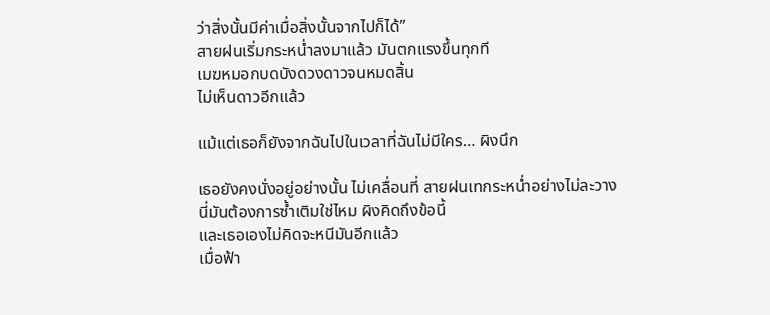ว่าสิ่งนั้นมีค่าเมื่อสิ่งนั้นจากไปก็ได้”
สายฝนเริ่มกระหน่ำลงมาแล้ว มันตกแรงขึ้นทุกที
เมฆหมอกบดบังดวงดาวจนหมดสิ้น
ไม่เห็นดาวอีกแล้ว

แม้แต่เธอก็ยังจากฉันไปในเวลาที่ฉันไม่มีใคร… ผิงนึก

เธอยังคงนั่งอยู่อย่างนั้น ไม่เคลื่อนที่ สายฝนเทกระหน่ำอย่างไม่ละวาง
นี่มันต้องการซ้ำเติมใช่ไหม ผิงคิดถึงข้อนี้
และเธอเองไม่คิดจะหนีมันอีกแล้ว
เมื่อฟ้า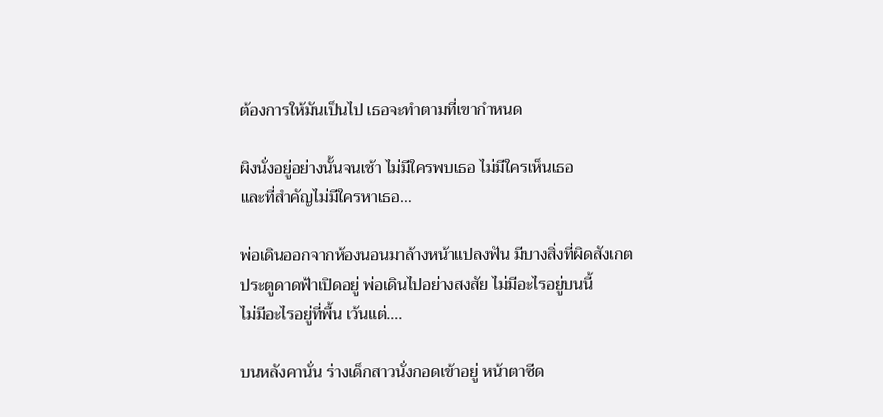ต้องการให้มันเป็นไป เธอจะทำตามที่เขากำหนด

ผิงนั่งอยู่อย่างนั้นจนเช้า ไม่มีใครพบเธอ ไม่มีใครเห็นเธอ
และที่สำคัญไม่มีใครหาเธอ…

พ่อเดินออกจากห้องนอนมาล้างหน้าแปลงฟัน มีบางสิ่งที่ผิดสังเกต
ประตูดาดฟ้าเปิดอยู่ พ่อเดินไปอย่างสงสัย ไม่มีอะไรอยู่บนนี้
ไม่มีอะไรอยู่ที่พื้น เว้นแต่….

บนหลังคานั่น ร่างเด็กสาวนั่งกอดเข้าอยู่ หน้าตาซีด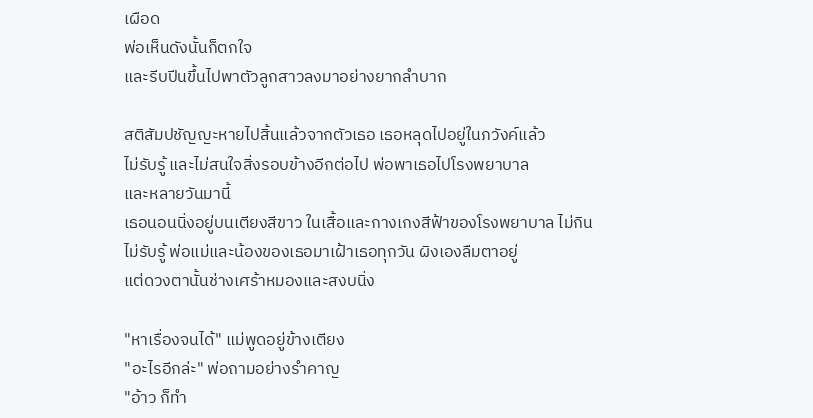เผือด
พ่อเห็นดังนั้นก็ตกใจ
และรีบปีนขึ้นไปพาตัวลูกสาวลงมาอย่างยากลำบาก

สติสัมปชัญญะหายไปสิ้นแล้วจากตัวเธอ เธอหลุดไปอยู่ในภวังค์แล้ว
ไม่รับรู้ และไม่สนใจสิ่งรอบข้างอีกต่อไป พ่อพาเธอไปโรงพยาบาล
และหลายวันมานี้
เธอนอนนิ่งอยู่บนเตียงสีขาว ในเสื้อและกางเกงสีฟ้าของโรงพยาบาล ไม่กิน
ไม่รับรู้ พ่อแม่และน้องของเธอมาเฝ้าเธอทุกวัน ผิงเองลืมตาอยู่
แต่ดวงตานั้นช่างเศร้าหมองและสงบนิ่ง

"หาเรื่องจนได้" แม่พูดอยู่ข้างเตียง
"อะไรอีกล่ะ" พ่อถามอย่างรำคาญ
"อ้าว ก็ทำ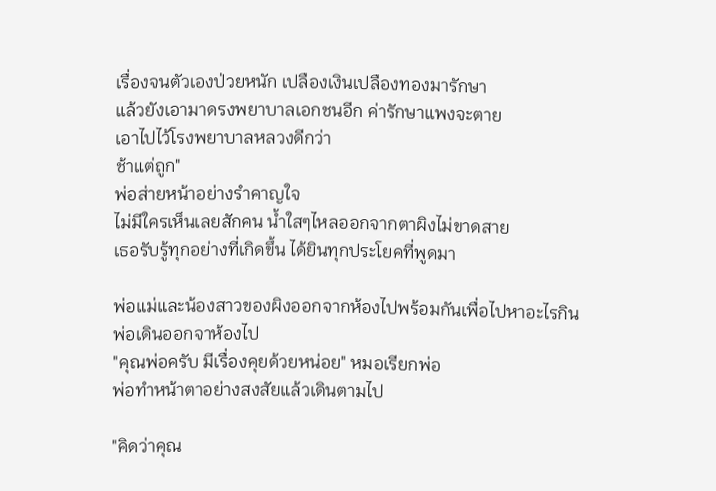เรื่องจนตัวเองป่วยหนัก เปลืองเงินเปลืองทองมารักษา
แล้วยังเอามาดรงพยาบาลเอกชนอีก ค่ารักษาแพงจะตาย
เอาไปไว้โรงพยาบาลหลวงดีกว่า
ช้าแต่ถูก"
พ่อส่ายหน้าอย่างรำคาญใจ
ไม่มีใครเห็นเลยสักคน น้ำใสๆไหลออกจากตาผิงไม่ขาดสาย
เธอรับรู้ทุกอย่างที่เกิดขึ้น ได้ยินทุกประโยคที่พูดมา

พ่อแม่และน้องสาวของผิงออกจากห้องไปพร้อมกันเพื่อไปหาอะไรกิน
พ่อเดินออกจาห้องไป
"คุณพ่อครับ มีเรื่องคุยด้วยหน่อย" หมอเรียกพ่อ
พ่อทำหน้าตาอย่างสงสัยแล้วเดินตามไป

"คิดว่าคุณ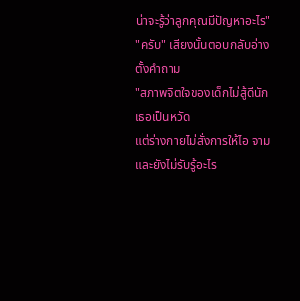น่าจะรู้ว่าลูกคุณมีปัญหาอะไร"
"ครับ" เสียงนั้นตอบกลับอ่างตั้งคำถาม
"สภาพจิตใจของเด็กไม่สู้ดีนัก เธอเป็นหวัด
แต่ร่างกายไม่สั่งการให้ไอ จาม และยังไม่รับรู้อะไร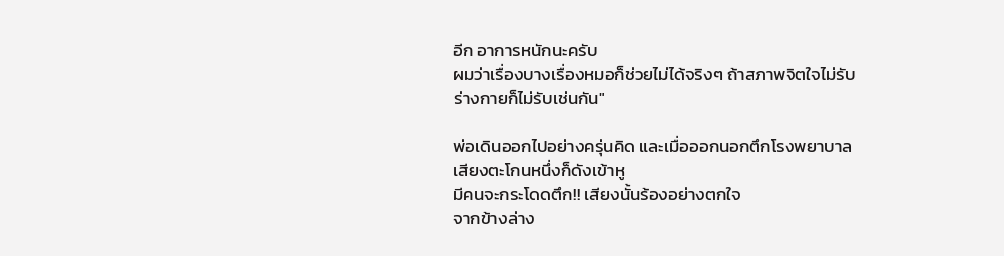อีก อาการหนักนะครับ
ผมว่าเรื่องบางเรื่องหมอก็ช่วยไม่ได้จริงๆ ถ้าสภาพจิตใจไม่รับ
ร่างกายก็ไม่รับเช่นกัน"

พ่อเดินออกไปอย่างครุ่นคิด และเมื่อออกนอกตึกโรงพยาบาล
เสียงตะโกนหนึ่งก็ดังเข้าหู
มีคนจะกระโดดตึก!! เสียงนั้นร้องอย่างตกใจ
จากข้างล่าง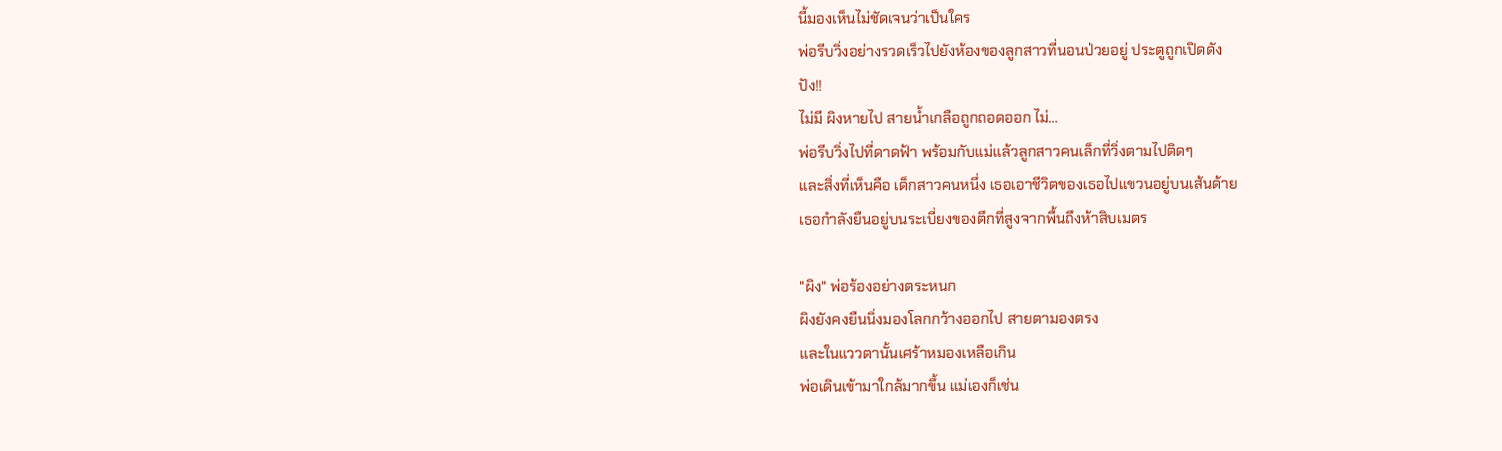นี้มองเห็นไม่ชัดเจนว่าเป็นใคร
พ่อรีบวิ่งอย่างรวดเร็วไปยังห้องของลูกสาวที่นอนป่วยอยู่ ประตูถูกเปิดดัง
ปัง!!
ไม่มี ผิงหายไป สายน้ำเกลือถูกถอดออก ไม่…
พ่อรีบวิ่งไปที่ดาดฟ้า พร้อมกับแม่แล้วลูกสาวคนเล็กที่วิ่งตามไปติดๆ
และสิ่งที่เห็นคือ เด็กสาวคนหนึ่ง เธอเอาชีวิตของเธอไปแขวนอยู่บนเส้นด้าย
เธอกำลังยืนอยู่บนระเบี่ยงของตึกที่สูงจากพื้นถึงห้าสิบเมตร

"ผิง" พ่อร้องอย่างตระหนก
ผิงยังคงยืนนิ่งมองโลกกว้างออกไป สายตามองตรง
และในแววตานั้นเศร้าหมองเหลือเกิน
พ่อเดินเข้ามาใกล้มากขึ้น แม่เองก็เช่น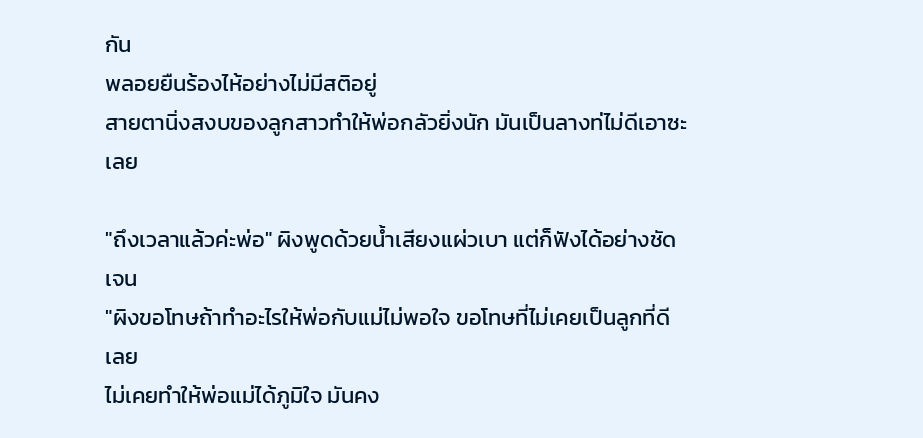กัน
พลอยยืนร้องไห้อย่างไม่มีสติอยู่
สายตานิ่งสงบของลูกสาวทำให้พ่อกลัวยิ่งนัก มันเป็นลางท่ไม่ดีเอาซะเลย

"ถึงเวลาแล้วค่ะพ่อ" ผิงพูดด้วยน้ำเสียงแผ่วเบา แต่ก็ฟังได้อย่างชัดเจน
"ผิงขอโทษถ้าทำอะไรให้พ่อกับแม่ไม่พอใจ ขอโทษที่ไม่เคยเป็นลูกที่ดีเลย
ไม่เคยทำให้พ่อแม่ได้ภูมิใจ มันคง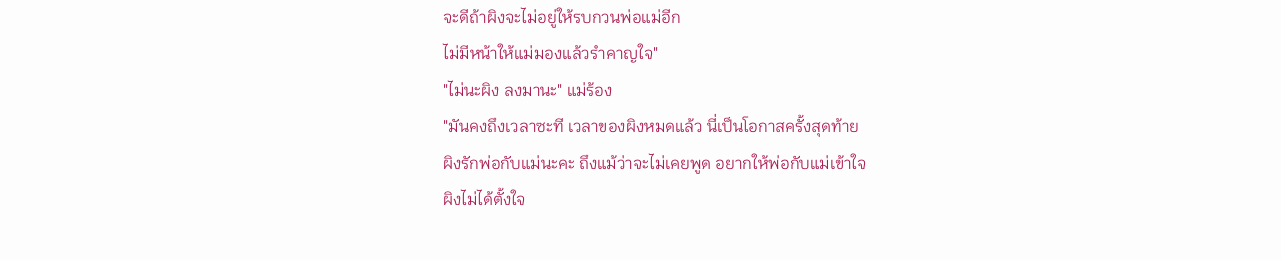จะดีถ้าผิงจะไม่อยู่ให้รบกวนพ่อแม่อีก
ไม่มีหน้าให้แม่มองแล้วรำคาญใจ"
"ไม่นะผิง ลงมานะ" แม่ร้อง
"มันคงถึงเวลาซะที เวลาของผิงหมดแล้ว นี่เป็นโอกาสครั้งสุดท้าย
ผิงรักพ่อกับแม่นะคะ ถึงแม้ว่าจะไม่เคยพูด อยากให้พ่อกับแม่เข้าใจ
ผิงไม่ได้ตั้งใจ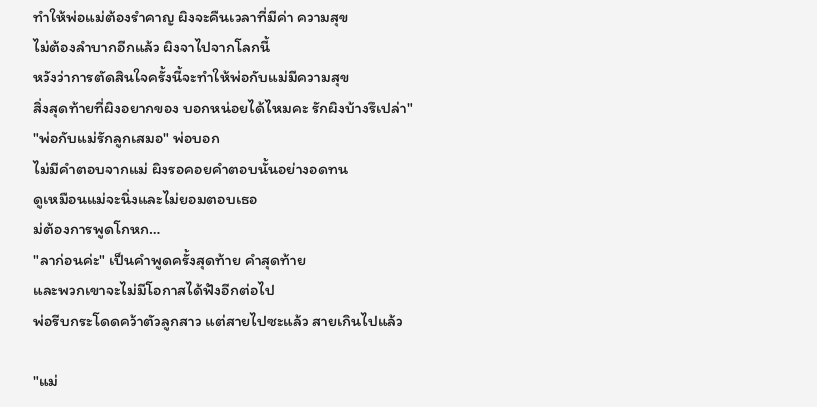ทำให้พ่อแม่ต้องรำคาญ ผิงจะคืนเวลาที่มีค่า ความสุข
ไม่ต้องลำบากอีกแล้ว ผิงจาไปจากโลกนี้
หวังว่าการตัดสินใจครั้งนี้จะทำให้พ่อกับแม่มีความสุข
สิ่งสุดท้ายที่ผิงอยากของ บอกหน่อยได้ไหมคะ รักผิงบ้างรึเปล่า"
"พ่อกับแม่รักลูกเสมอ" พ่อบอก
ไม่มีคำตอบจากแม่ ผิงรอคอยคำตอบนั้นอย่างอดทน
ดูเหมือนแม่จะนิ่งและไม่ยอมตอบเธอ
ม่ต้องการพูดโกหก…
"ลาก่อนค่ะ" เป็นคำพูดครั้งสุดท้าย คำสุดท้าย
และพวกเขาจะไม่มีโอกาสได้ฟังอีกต่อไป
พ่อรีบกระโดดคว้าตัวลูกสาว แต่สายไปซะแล้ว สายเกินไปแล้ว

"แม่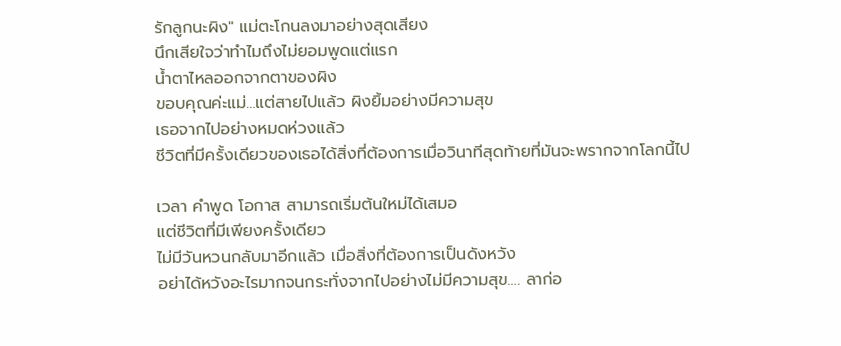รักลูกนะผิง" แม่ตะโกนลงมาอย่างสุดเสียง
นึกเสียใจว่าทำไมถึงไม่ยอมพูดแต่แรก
น้ำตาไหลออกจากตาของผิง
ขอบคุณค่ะแม่…แต่สายไปแล้ว ผิงยิ้มอย่างมีความสุข
เธอจากไปอย่างหมดห่วงแล้ว
ชีวิตที่มีครั้งเดียวของเธอได้สิ่งที่ต้องการเมื่อวินาทีสุดท้ายที่มันจะพรากจากโลกนี้ไป

เวลา คำพูด โอกาส สามารถเริ่มต้นใหม่ได้เสมอ
แต่ชีวิตที่มีเพียงครั้งเดียว
ไม่มีวันหวนกลับมาอีกแล้ว เมื่อสิ่งที่ต้องการเป็นดังหวัง
อย่าได้หวังอะไรมากจนกระทั่งจากไปอย่างไม่มีความสุข…. ลาก่อ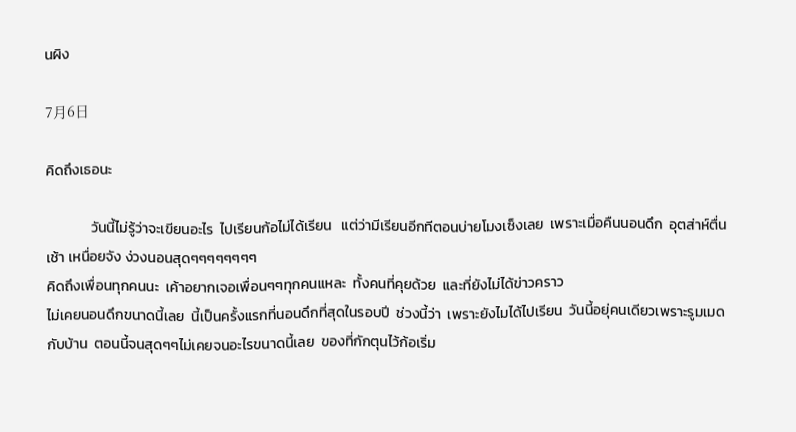นผิง

7月6日

คิดถึงเธอนะ

              วันนี้ไม่รู้ว่าจะเขียนอะไร  ไปเรียนก้อไม่ได้เรียน   แต่ว่ามีเรียนอีกทีตอนบ่ายโมงเซ็งเลย  เพราะเมื่อคืนนอนดึก  อุตส่าห์ตื่นเช้า เหนื่อยจัง ง่วงนอนสุดๆๆๆๆๆๆๆๆ
คิดถึงเพื่อนทุกคนนะ  เค้าอยากเจอเพื่อนๆๆทุกคนแหละ  ทั้งคนที่คุยด้วย  และที่ยังไม่ได้ข่าวคราว
ไม่เคยนอนดึกขนาดนี้เลย  นี้เป็นครั้งแรกที่นอนดึกที่สุดในรอบปี  ช่วงนี้ว่า  เพราะยังไมได้ไปเรียน  วันนี้อยุ่คนเดียวเพราะรูมเมดกับบ้าน  ตอนนี้จนสุดๆๆไม่เคยจนอะไรขนาดนี้เลย  ของที่กักตุนไว้ก้อเริ่ม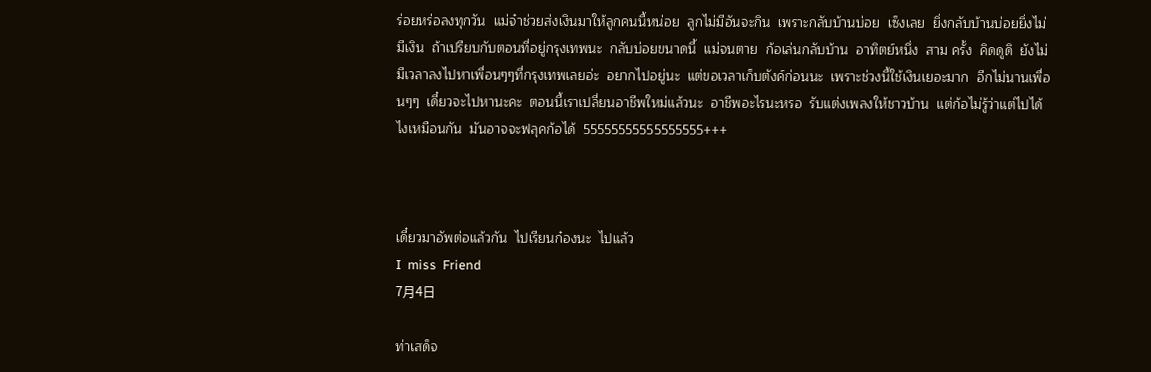ร่อยหร่อลงทุกวัน  แม่จ๋าช่วยส่งเงินมาให้ลูกคนนี้หน่อย  ลูกไม่มีอันจะกิน  เพราะกลับบ้านบ่อย  เซ็งเลย  ยิ่งกลับบ้านบ่อยยิ่งไม่มีเงิน  ถ้าเปรียบกับตอนที่อยู่กรุงเทพนะ  กลับบ่อยขนาดนี้  แม่จนตาย  ก้อเล่นกลับบ้าน  อาทิตย์หนึ่ง  สาม ครั้ง  คิดดูดิ  ยังไม่มีเวลาลงไปหาเพื่อนๆๆที่กรุงเทพเลยอ่ะ  อยากไปอยู่นะ  แต่ขอเวลาเก็บตังค์ก่อนนะ  เพราะช่วงนี้ใช้เงินเยอะมาก  อีกไม่นานเพื่อนๆๆ  เดี๋ยวจะไปหานะคะ  ตอนนี้เราเปลี่ยนอาชีพใหม่แล้วนะ  อาชีพอะไรนะหรอ  รับแต่งเพลงให้ชาวบ้าน  แต่ก้อไม่รู้ว่าแต่ไปได้ไงเหมือนกัน  มันอาจจะฟลุคก้อได้  55555555555555555+++



เดี๋ยวมาอัพต่อแล้วกัน  ไปเรียนก๋องนะ  ไปแล้ว
I  miss  Friend
7月4日

ท่าเสด็จ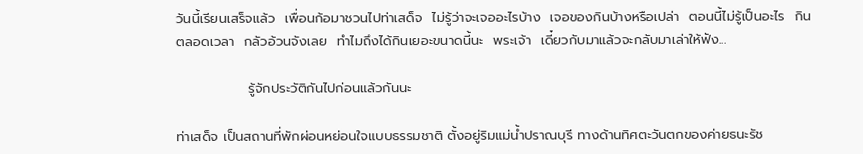วันนี้เรียนเสร็จแล้ว  เพื่อนก้อมาชวนไปท่าเสด็จ  ไม่รู้ว่าจะเจออะไรบ้าง  เจอของกินบ้างหรือเปล่า  ตอนนี้ไม่รู้เป็นอะไร  กินตลอดเวลา  กลัวอ้วนจังเลย  ทำไมถึงได้กินเยอะขนาดนี้นะ  พระเจ้า  เดี๋ยวกับมาแล้วจะกลับมาเล่าให้ฟัง...

               รู้จักประวัติกันไปก่อนแล้วกันนะ

ท่าเสด็จ เป็นสถานที่พักผ่อนหย่อนใจแบบธรรมชาติ ตั้งอยู่ริมแม่น้ำปราณบุรี ทางด้านทิศตะวันตกของค่ายธนะรัช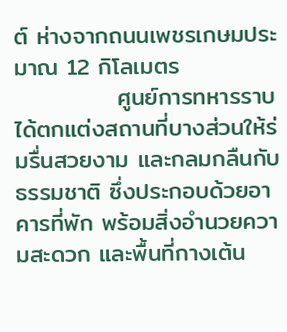ต์ ห่างจากถนนเพชรเกษมประมาณ 12 กิโลเมตร
            ศูนย์การทหารราบได้ตกแต่งสถานที่บางส่วนให้ร่มรื่นสวยงาม และกลมกลืนกับธรรมชาติ ซึ่งประกอบด้วยอาคารที่พัก พร้อมสิ่งอำนวยความสะดวก และพื้นที่กางเต้น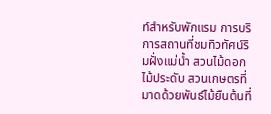ท์สำหรับพักแรม การบริการสถานที่ชมทิวทัศน์ริมฝั่งแม่น้ำ สวนไม้ดอก ไม้ประดับ สวนเกษตรที่มาดด้วยพันธ์ไม้ยืนต้นที่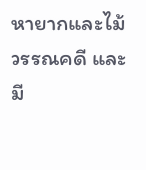หายากและไม้วรรณคดี และมี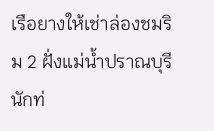เรือยางให้เช่าล่องชมริม 2 ฝั่งแม่น้ำปราณบุรี นักท่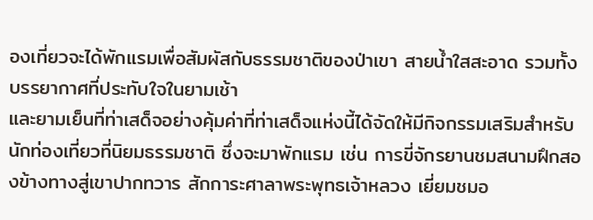องเที่ยวจะได้พักแรมเพื่อสัมผัสกับธรรมชาติของป่าเขา สายน้ำใสสะอาด รวมทั้งบรรยากาศที่ประทับใจในยามเช้า
และยามเย็นที่ท่าเสด็จอย่างคุ้มค่าที่ท่าเสด็จแห่งนี้ได้จัดให้มีกิจกรรมเสริมสำหรับนักท่องเที่ยวที่นิยมธรรมชาติ ซึ่งจะมาพักแรม เช่น การขี่จักรยานชมสนามฝึกสองข้างทางสู่เขาปากทวาร สักการะศาลาพระพุทธเจ้าหลวง เยี่ยมชมอ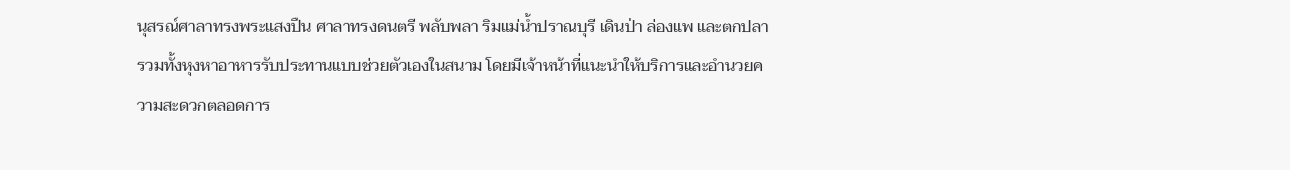นุสรณ์ศาลาทรงพระแสงปืน ศาลาทรงดนตรี พลับพลา ริมแม่น้ำปราณบุรี เดินป่า ล่องแพ และตกปลา รวมทั้งหุงหาอาหารรับประทานแบบช่วยตัวเองในสนาม โดยมีเจ้าหน้าที่แนะนำให้บริการและอำนวยความสะดวกตลอดการ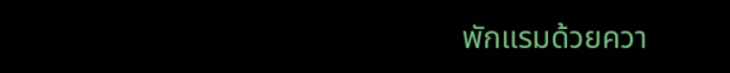พักแรมด้วยควา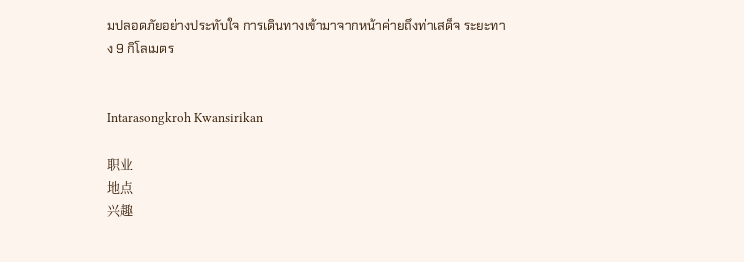มปลอดภัยอย่างประทับใจ การเดินทางเข้ามาจากหน้าค่ายถึงท่าเสด็จ ระยะทาง 9 กิโลเมตร


Intarasongkroh Kwansirikan

职业
地点
兴趣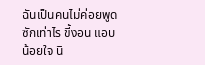ฉันเป็นคนไม่ค่อยพูดซักเท่าไร ขี้งอน แอบน้อยใจ นิ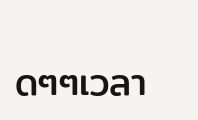ดๆๆเวลา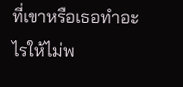ที่เขาหรือเธอทำอะไรให้ไม่พ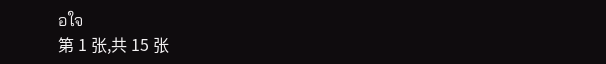อใจ
第 1 张,共 15 张